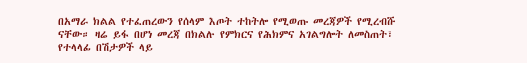በአማራ ክልል የተፈጠረውን የሰላም እጦት ተከትሎ የሚወጡ መረጃዎች የሚረብሹ ናቸው። ዛሬ ይፋ በሆነ መረጃ በክልሉ የምክርና የሕክምና አገልግሎት ለመስጠት፣ የተላላፊ በሽታዎች ላይ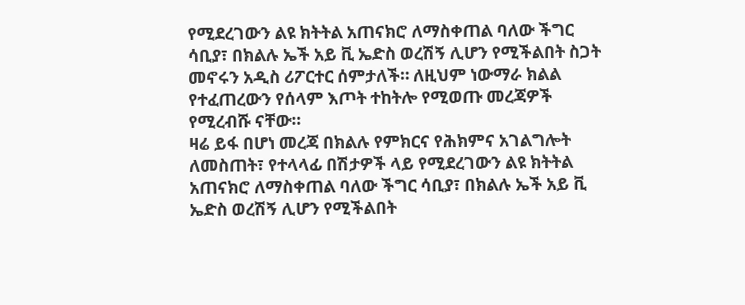የሚደረገውን ልዩ ክትትል አጠናክሮ ለማስቀጠል ባለው ችግር ሳቢያ፣ በክልሉ ኤች አይ ቪ ኤድስ ወረሽኝ ሊሆን የሚችልበት ስጋት መኖሩን አዲስ ሪፖርተር ሰምታለች። ለዚህም ነውማራ ክልል የተፈጠረውን የሰላም እጦት ተከትሎ የሚወጡ መረጃዎች የሚረብሹ ናቸው።
ዛሬ ይፋ በሆነ መረጃ በክልሉ የምክርና የሕክምና አገልግሎት ለመስጠት፣ የተላላፊ በሽታዎች ላይ የሚደረገውን ልዩ ክትትል አጠናክሮ ለማስቀጠል ባለው ችግር ሳቢያ፣ በክልሉ ኤች አይ ቪ ኤድስ ወረሽኝ ሊሆን የሚችልበት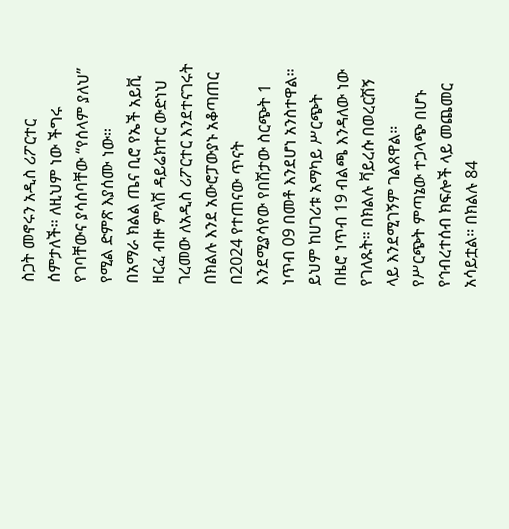ስጋት መኖሩን አዲስ ሪፖርተር ሰምታለች። ለዚህም ነው ችግሩ የገባቸውና ያሳሰባቸው “የሰላም ያለህ” የሚል ድምጽ እያሰሙ ነው።
በአማራ ክልል ጤና ቢሮ የኤች አይቪ ዘርፈ ብዙ ምላሽ ዳይሬክተር ውድነህ ገረመው ለአዲስ ሪፖርተር እንደተናገሩት በክልሉ እንደ አውሮፓውያኑ አቆጣጠር በ2024 የተጠናው ጥናት እንደሚያሳየው የበሽታው ስርጭት 1 ነጥብ 09 በመቶ እንደሆነ አንስተዋል። ይህም ከሀገሪቱ አማካይ ሥርጭት በዜሮ ነጥብ 19 ብልጫ እንዳለው ነው የገለጹት። በክልሉ ቫይረሱ በወረርሽኝ ላይ እንደሚገኝም ገልጸዋል።
የሥርጭት ምጣኔው ተጋላጭ በሆኑ የኅብረተሰብ ክፍሎች ላይ መጨመር አሳይቷል። በክልሉ 84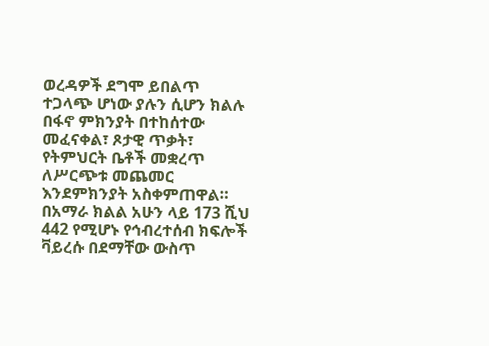ወረዳዎች ደግሞ ይበልጥ ተጋላጭ ሆነው ያሉን ሲሆን ክልሉ በፋኖ ምክንያት በተከሰተው መፈናቀል፣ ጾታዊ ጥቃት፣ የትምህርት ቤቶች መቋረጥ ለሥርጭቱ መጨመር እንደምክንያት አስቀምጠዋል።
በአማራ ክልል አሁን ላይ 173 ሺህ 442 የሚሆኑ የኅብረተሰብ ክፍሎች ቫይረሱ በደማቸው ውስጥ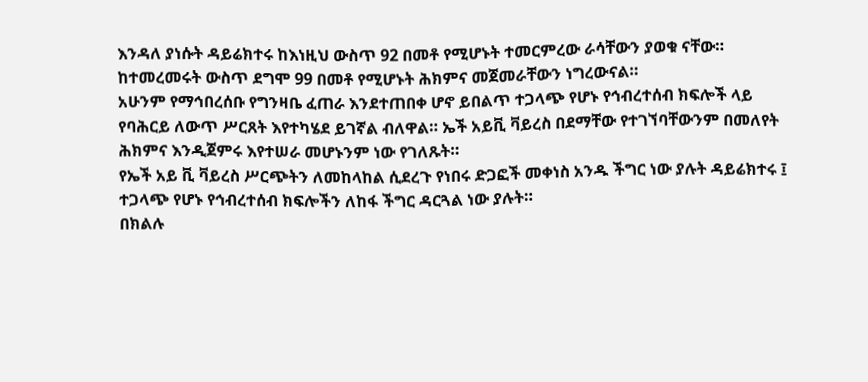እንዳለ ያነሱት ዳይሬክተሩ ከእነዚህ ውስጥ 92 በመቶ የሚሆኑት ተመርምረው ራሳቸውን ያወቁ ናቸው። ከተመረመሩት ውስጥ ደግሞ 99 በመቶ የሚሆኑት ሕክምና መጀመራቸውን ነግረውናል።
አሁንም የማኅበረሰቡ የግንዛቤ ፈጠራ እንደተጠበቀ ሆኖ ይበልጥ ተጋላጭ የሆኑ የኅብረተሰብ ክፍሎች ላይ የባሕርይ ለውጥ ሥርጸት እየተካሄደ ይገኛል ብለዋል። ኤች አይቪ ቫይረስ በደማቸው የተገኘባቸውንም በመለየት ሕክምና እንዲጀምሩ እየተሠራ መሆኑንም ነው የገለጹት።
የኤች አይ ቪ ቫይረስ ሥርጭትን ለመከላከል ሲደረጉ የነበሩ ድጋፎች መቀነስ አንዱ ችግር ነው ያሉት ዳይሬክተሩ ፤ ተጋላጭ የሆኑ የኅብረተሰብ ክፍሎችን ለከፋ ችግር ዳርጓል ነው ያሉት።
በክልሉ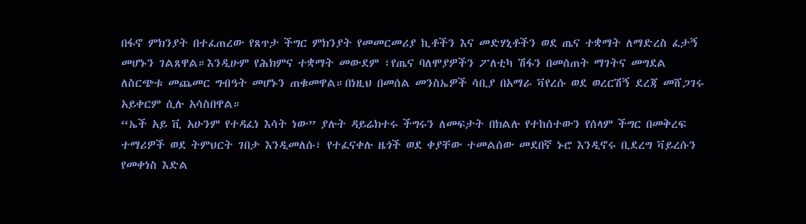በፋኖ ምክንያት በተፈጠረው የጸጥታ ችግር ምክንያት የመመርመሪያ ኪቶችን እና መድሃኒቶችን ወደ ጤና ተቋማት ለማድረስ ፈታኝ መሆኑን ገልጸዋል።እንዲሁም የሕክምና ተቋማት መውደም ፣የጤና ባለሞያዎችን ፖለቲካ ሽፋን በመሰጠት ማገትና መግደል ለስርጭቱ መጨመር ግብዓት መሆኑን ጠቁመዋል።በነዚህ በመሰል መንስኤዎች ሳቢያ በአማራ ቫየረሱ ወደ ወረርሽኝ ደረጃ መሸጋገሩ አይቀርም ሲሉ አሳስበዋል።
“ኤች አይ ቪ አሁንም የተዳፈነ እሳት ነው” ያሉት ዳይሬክተሩ ችግሩን ለመፍታት በክልሉ የተከሰተውን የሰላም ችግር በመቅረፍ ተማሪዎች ወደ ትምህርት ገበታ እንዲመለሱ፣ የተፈናቀሉ ዜጎች ወደ ቀያቸው ተመልሰው መደበኛ ኑሮ እንዲኖሩ ቢደረግ ቫይረሱን የመቀነስ እድል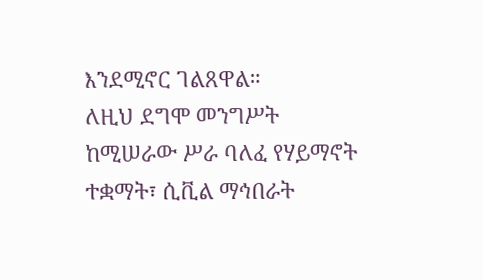እንደሚኖር ገልጸዋል።
ለዚህ ደግሞ መንግሥት ከሚሠራው ሥራ ባለፈ የሃይማኖት ተቋማት፣ ሲቪል ማኅበራት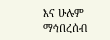እና ሁሉም ማኅበረሰብ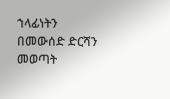ኀላፊነትን በመውሰድ ድርሻን መወጣት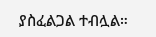ያስፈልጋል ተብሏል።